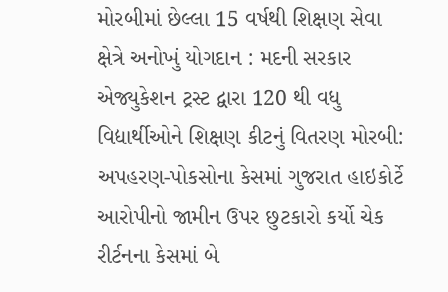મોરબીમાં છેલ્લા 15 વર્ષથી શિક્ષણ સેવા ક્ષેત્રે અનોખું યોગદાન : મદની સરકાર એજ્યુકેશન ટ્રસ્ટ દ્વારા 120 થી વધુ વિદ્યાર્થીઓને શિક્ષણ કીટનું વિતરણ મોરબી: અપહરણ-પોકસોના કેસમાં ગુજરાત હાઇકોર્ટે આરોપીનો જામીન ઉપર છુટકારો કર્યો ચેક રીર્ટનના કેસમાં બે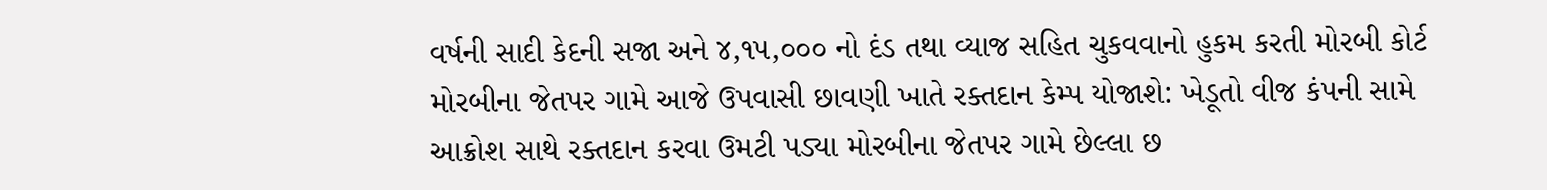વર્ષની સાદી કેદની સજા અને ૪,૧૫,૦૦૦ નો દંડ તથા વ્યાજ સહિત ચુકવવાનો હુકમ કરતી મોરબી કોર્ટ મોરબીના જેતપર ગામે આજે ઉપવાસી છાવણી ખાતે રક્તદાન કેમ્પ યોજાશે: ખેડૂતો વીજ કંપની સામે આક્રોશ સાથે રક્તદાન કરવા ઉમટી પડ્યા મોરબીના જેતપર ગામે છેલ્લા છ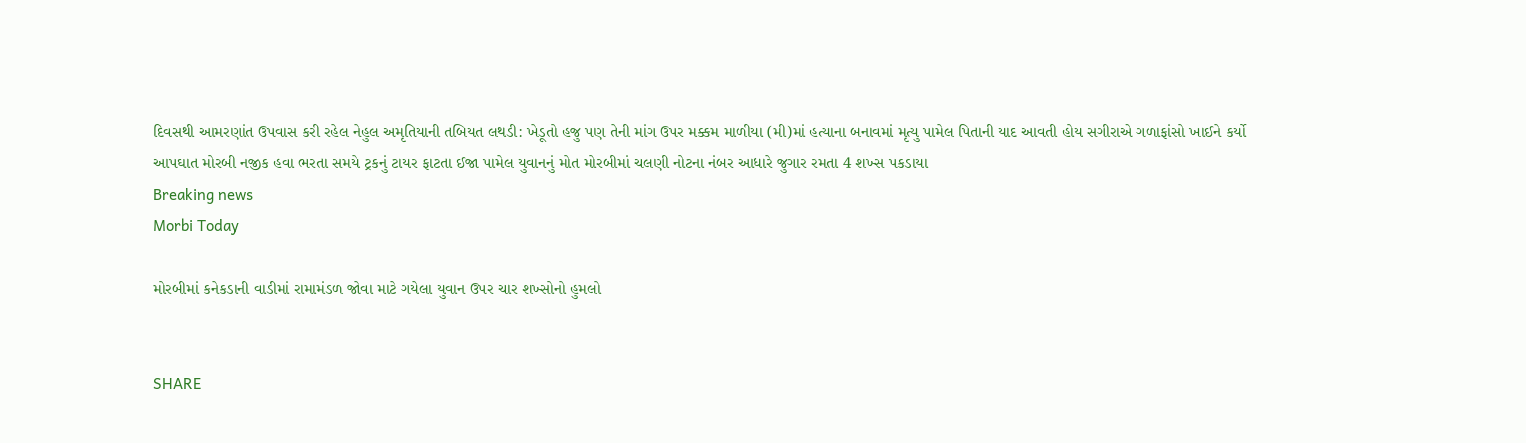દિવસથી આમરણાંત ઉપવાસ કરી રહેલ નેહુલ અમૃતિયાની તબિયત લથડી: ખેડૂતો હજુ પણ તેની માંગ ઉપર મક્કમ માળીયા (મી)માં હત્યાના બનાવમાં મૃત્યુ પામેલ પિતાની યાદ આવતી હોય સગીરાએ ગળાફાંસો ખાઈને કર્યો આપઘાત મોરબી નજીક હવા ભરતા સમયે ટ્રકનું ટાયર ફાટતા ઈજા પામેલ યુવાનનું મોત મોરબીમાં ચલણી નોટના નંબર આધારે જુગાર રમતા 4 શખ્સ પકડાયા
Breaking news
Morbi Today

મોરબીમાં કનેકડાની વાડીમાં રામામંડળ જોવા માટે ગયેલા યુવાન ઉપર ચાર શખ્સોનો હુમલો


SHARE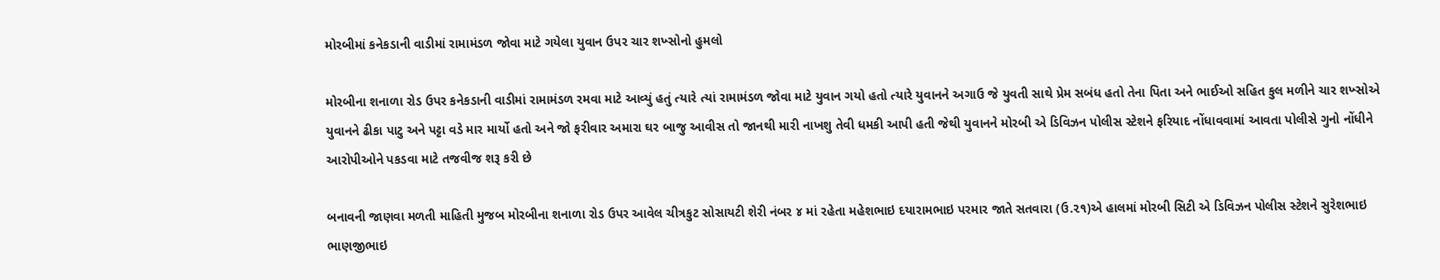મોરબીમાં કનેકડાની વાડીમાં રામામંડળ જોવા માટે ગયેલા યુવાન ઉપર ચાર શખ્સોનો હુમલો

મોરબીના શનાળા રોડ ઉપર કનેકડાની વાડીમાં રામામંડળ રમવા માટે આવ્યું હતું ત્યારે ત્યાં રામામંડળ જોવા માટે યુવાન ગયો હતો ત્યારે યુવાનને અગાઉ જે યુવતી સાથે પ્રેમ સબંધ હતો તેના પિતા અને ભાઈઓ સહિત કુલ મળીને ચાર શખ્સોએ યુવાનને ઢીકા પાટુ અને પટ્ટા વડે માર માર્યો હતો અને જો ફરીવાર અમારા ઘર બાજુ આવીસ તો જાનથી મારી નાખશુ તેવી ધમકી આપી હતી જેથી યુવાનને મોરબી એ ડિવિઝન પોલીસ સ્ટેશને ફરિયાદ નોંધાવવામાં આવતા પોલીસે ગુનો નોંધીને આરોપીઓને પકડવા માટે તજવીજ શરૂ કરી છે

બનાવની જાણવા મળતી માહિતી મુજબ મોરબીના શનાળા રોડ ઉપર આવેલ ચીત્રકુટ સોસાયટી શેરી નંબર ૪ માં રહેતા મહેશભાઇ દયારામભાઇ પરમાર જાતે સતવારા (ઉ.૨૧)એ હાલમાં મોરબી સિટી એ ડિવિઝન પોલીસ સ્ટેશને સુરેશભાઇ ભાણજીભાઇ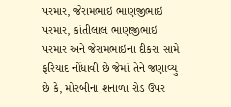પરમાર, જેરામભાઇ ભાણજીભાઇ પરમાર, કાંતીલાલ ભાણજીભાઇ પરમાર અને જેરામભાઇના દીકરા સામે ફરિયાદ નોંધાવી છે જેમાં તેને જણાવ્યુ છે કે, મોરબીના શનાળા રોડ ઉપર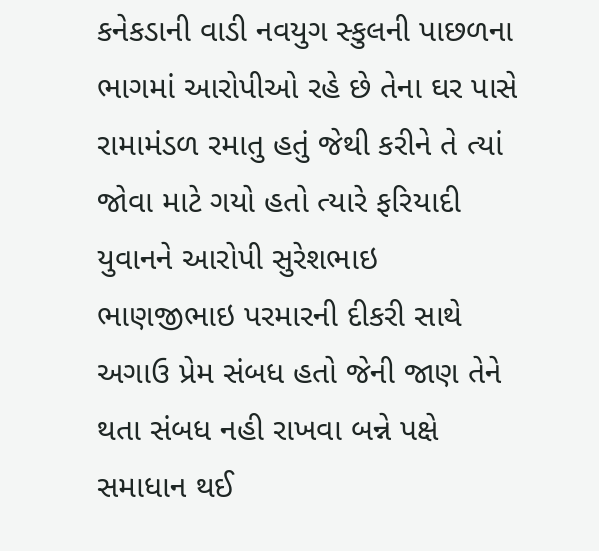કનેકડાની વાડી નવયુગ સ્કુલની પાછળના ભાગમાં આરોપીઓ રહે છે તેના ઘર પાસે રામામંડળ રમાતુ હતું જેથી કરીને તે ત્યાં જોવા માટે ગયો હતો ત્યારે ફરિયાદી યુવાનને આરોપી સુરેશભાઇ ભાણજીભાઇ પરમારની દીકરી સાથે અગાઉ પ્રેમ સંબધ હતો જેની જાણ તેને થતા સંબધ નહી રાખવા બન્ને પક્ષે સમાધાન થઈ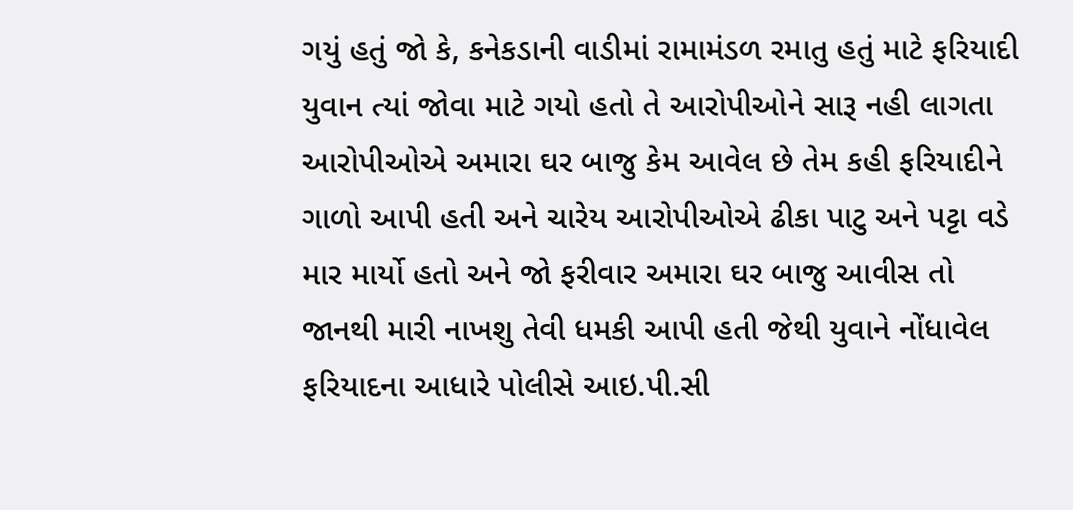ગયું હતું જો કે, કનેકડાની વાડીમાં રામામંડળ રમાતુ હતું માટે ફરિયાદી યુવાન ત્યાં જોવા માટે ગયો હતો તે આરોપીઓને સારૂ નહી લાગતા આરોપીઓએ અમારા ઘર બાજુ કેમ આવેલ છે તેમ કહી ફરિયાદીને ગાળો આપી હતી અને ચારેય આરોપીઓએ ઢીકા પાટુ અને પટ્ટા વડે માર માર્યો હતો અને જો ફરીવાર અમારા ઘર બાજુ આવીસ તો જાનથી મારી નાખશુ તેવી ધમકી આપી હતી જેથી યુવાને નોંધાવેલ ફરિયાદના આધારે પોલીસે આઇ.પી.સી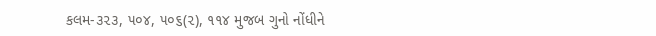કલમ-૩૨૩, ૫૦૪, ૫૦૬(૨), ૧૧૪ મુજબ ગુનો નોંધીને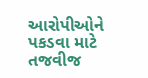આરોપીઓને પકડવા માટે તજવીજ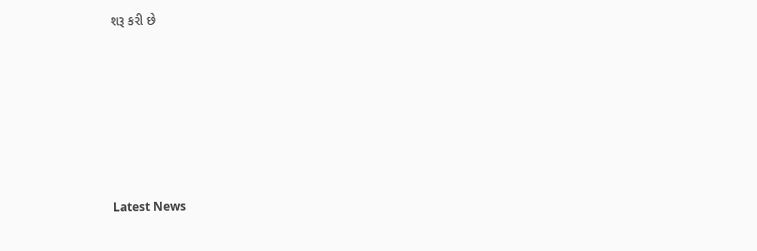શરૂ કરી છે






Latest News